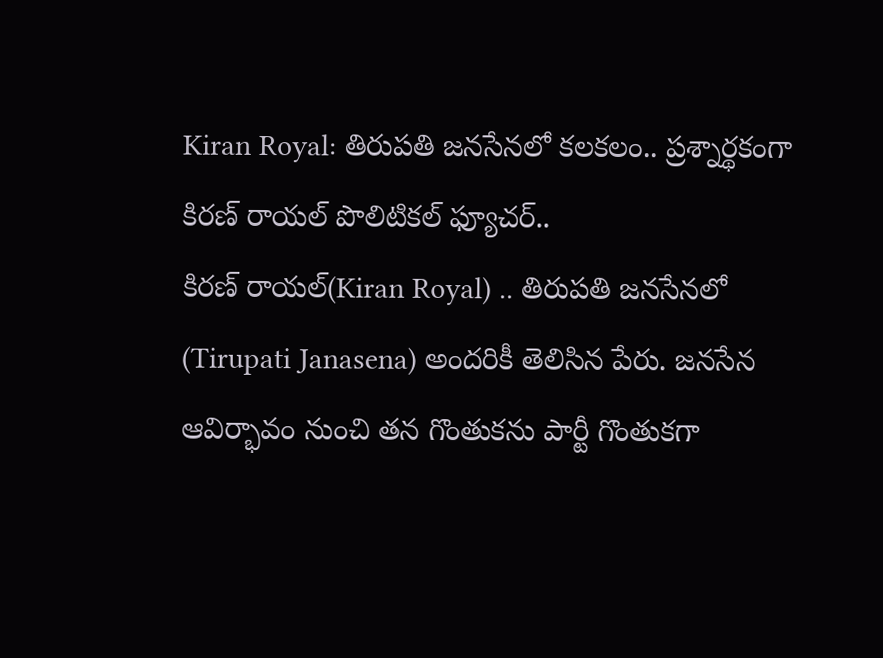Kiran Royal: తిరుపతి జనసేనలో కలకలం.. ప్రశ్నార్థకంగా కిరణ్ రాయల్ పొలిటికల్ ఫ్యూచర్..
కిరణ్ రాయల్(Kiran Royal) .. తిరుపతి జనసేనలో (Tirupati Janasena) అందరికీ తెలిసిన పేరు. జనసేన ఆవిర్భావం నుంచి తన గొంతుకను పార్టీ గొంతుకగా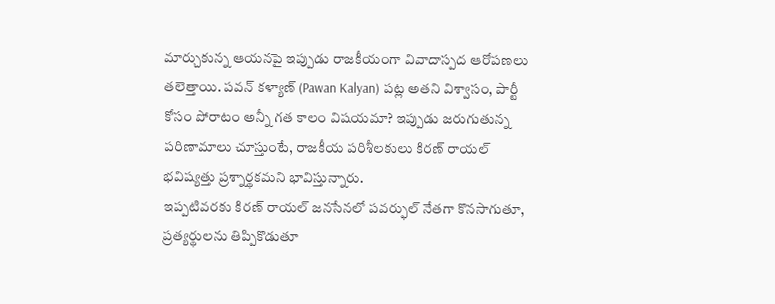మార్చుకున్న ఆయనపై ఇప్పుడు రాజకీయంగా వివాదాస్పద ఆరోపణలు తలెత్తాయి. పవన్ కళ్యాణ్ (Pawan Kalyan) పట్ల అతని విశ్వాసం, పార్టీ కోసం పోరాటం అన్నీ గత కాలం విషయమా? ఇప్పుడు జరుగుతున్న పరిణామాలు చూస్తుంటే, రాజకీయ పరిశీలకులు కిరణ్ రాయల్ భవిష్యత్తు ప్రశ్నార్థకమని భావిస్తున్నారు.
ఇప్పటివరకు కిరణ్ రాయల్ జనసేనలో పవర్ఫుల్ నేతగా కొనసాగుతూ, ప్రత్యర్థులను తిప్పికొడుతూ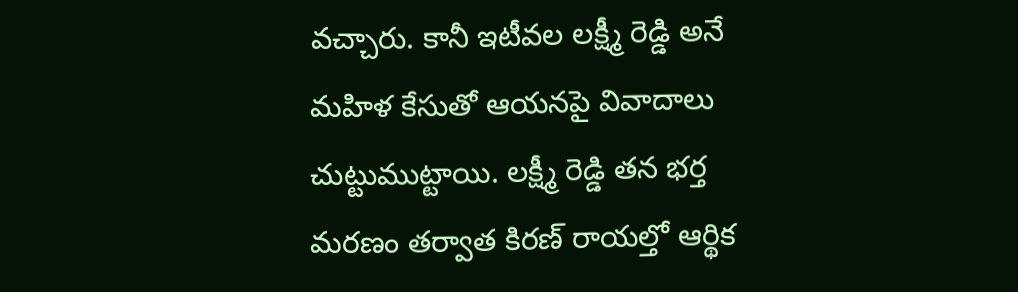వచ్చారు. కానీ ఇటీవల లక్ష్మీ రెడ్డి అనే మహిళ కేసుతో ఆయనపై వివాదాలు చుట్టుముట్టాయి. లక్ష్మీ రెడ్డి తన భర్త మరణం తర్వాత కిరణ్ రాయల్తో ఆర్థిక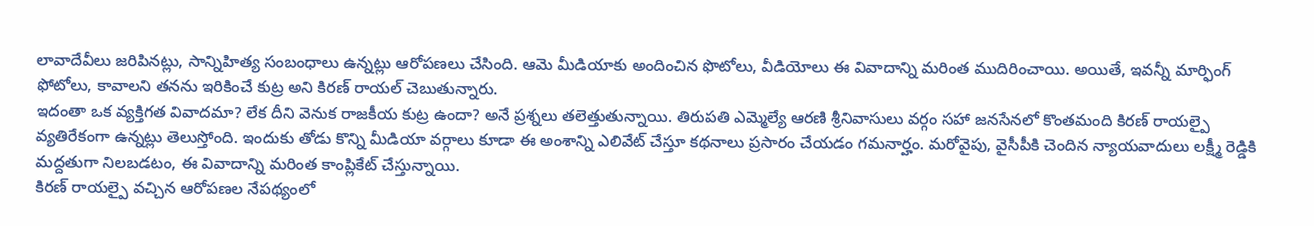లావాదేవీలు జరిపినట్లు, సాన్నిహిత్య సంబంధాలు ఉన్నట్లు ఆరోపణలు చేసింది. ఆమె మీడియాకు అందించిన ఫొటోలు, వీడియోలు ఈ వివాదాన్ని మరింత ముదిరించాయి. అయితే, ఇవన్నీ మార్ఫింగ్ ఫోటోలు, కావాలని తనను ఇరికించే కుట్ర అని కిరణ్ రాయల్ చెబుతున్నారు.
ఇదంతా ఒక వ్యక్తిగత వివాదమా? లేక దీని వెనుక రాజకీయ కుట్ర ఉందా? అనే ప్రశ్నలు తలెత్తుతున్నాయి. తిరుపతి ఎమ్మెల్యే ఆరణి శ్రీనివాసులు వర్గం సహా జనసేనలో కొంతమంది కిరణ్ రాయల్పై వ్యతిరేకంగా ఉన్నట్లు తెలుస్తోంది. ఇందుకు తోడు కొన్ని మీడియా వర్గాలు కూడా ఈ అంశాన్ని ఎలివేట్ చేస్తూ కథనాలు ప్రసారం చేయడం గమనార్హం. మరోవైపు, వైసీపీకి చెందిన న్యాయవాదులు లక్ష్మీ రెడ్డికి మద్దతుగా నిలబడటం, ఈ వివాదాన్ని మరింత కాంప్లికేట్ చేస్తున్నాయి.
కిరణ్ రాయల్పై వచ్చిన ఆరోపణల నేపథ్యంలో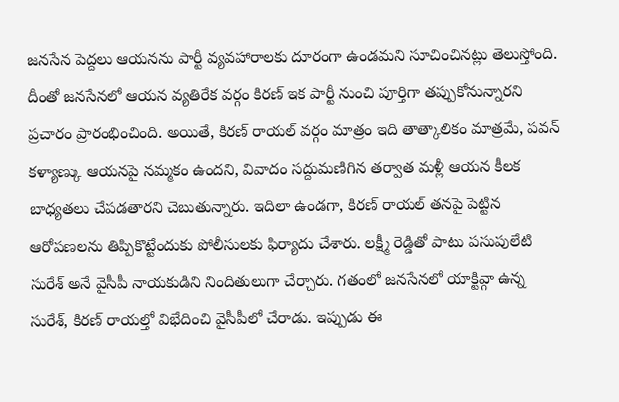జనసేన పెద్దలు ఆయనను పార్టీ వ్యవహారాలకు దూరంగా ఉండమని సూచించినట్లు తెలుస్తోంది. దీంతో జనసేనలో ఆయన వ్యతిరేక వర్గం కిరణ్ ఇక పార్టీ నుంచి పూర్తిగా తప్పుకోనున్నారని ప్రచారం ప్రారంభించింది. అయితే, కిరణ్ రాయల్ వర్గం మాత్రం ఇది తాత్కాలికం మాత్రమే, పవన్ కళ్యాణ్కు ఆయనపై నమ్మకం ఉందని, వివాదం సద్దుమణిగిన తర్వాత మళ్లీ ఆయన కీలక బాధ్యతలు చేపడతారని చెబుతున్నారు. ఇదిలా ఉండగా, కిరణ్ రాయల్ తనపై పెట్టిన ఆరోపణలను తిప్పికొట్టేందుకు పోలీసులకు ఫిర్యాదు చేశారు. లక్ష్మీ రెడ్డితో పాటు పసుపులేటి సురేశ్ అనే వైసీపీ నాయకుడిని నిందితులుగా చేర్చారు. గతంలో జనసేనలో యాక్టివ్గా ఉన్న సురేశ్, కిరణ్ రాయల్తో విభేదించి వైసీపీలో చేరాడు. ఇప్పుడు ఈ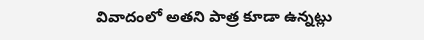వివాదంలో అతని పాత్ర కూడా ఉన్నట్లు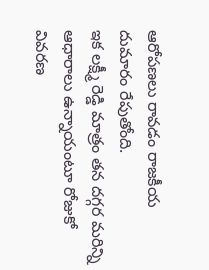ఆరోపణలు రావడం రాజకీయ దుమారం రేపుతోంది.
ఇక లక్ష్మీ రెడ్డి మాత్రం తన దగ్గర మరిన్ని ఆధారాలు ఉన్నాయంటూ రోజుకో వివరణ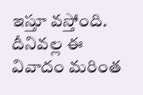ఇస్తూ వస్తోంది. దీనివల్ల ఈ వివాదం మరింత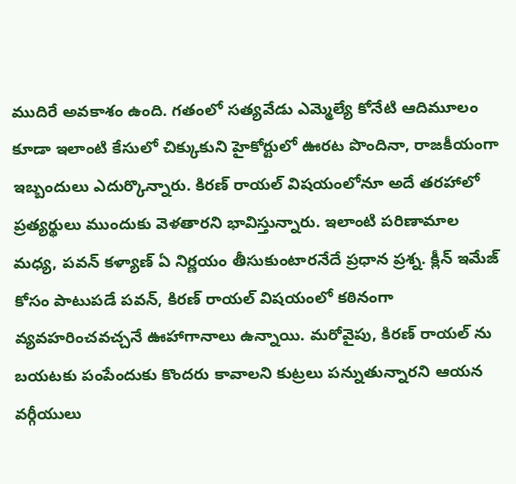ముదిరే అవకాశం ఉంది. గతంలో సత్యవేడు ఎమ్మెల్యే కోనేటి ఆదిమూలం కూడా ఇలాంటి కేసులో చిక్కుకుని హైకోర్టులో ఊరట పొందినా, రాజకీయంగా ఇబ్బందులు ఎదుర్కొన్నారు. కిరణ్ రాయల్ విషయంలోనూ అదే తరహాలో ప్రత్యర్థులు ముందుకు వెళతారని భావిస్తున్నారు. ఇలాంటి పరిణామాల మధ్య, పవన్ కళ్యాణ్ ఏ నిర్ణయం తీసుకుంటారనేదే ప్రధాన ప్రశ్న. క్లీన్ ఇమేజ్ కోసం పాటుపడే పవన్, కిరణ్ రాయల్ విషయంలో కఠినంగా వ్యవహరించవచ్చనే ఊహాగానాలు ఉన్నాయి. మరోవైపు, కిరణ్ రాయల్ ను బయటకు పంపేందుకు కొందరు కావాలని కుట్రలు పన్నుతున్నారని ఆయన వర్గీయులు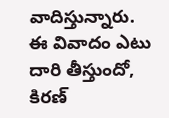వాదిస్తున్నారు. ఈ వివాదం ఎటు దారి తీస్తుందో, కిరణ్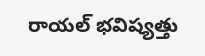రాయల్ భవిష్యత్తు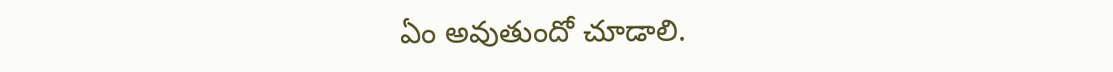ఏం అవుతుందో చూడాలి.